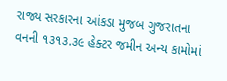રાજ્ય સરકારના આંકડા મુજબ ગુજરાતના વનની ૧૩૧૩.૩૯ હેક્ટર જમીન અન્ય કામોમાં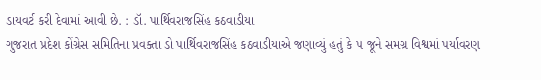ડાયવર્ટ કરી દેવામાં આવી છે. : ડૉ. પાર્થિવરાજસિંહ કઠવાડીયા
ગુજરાત પ્રદેશ કોંગ્રેસ સમિતિના પ્રવક્તા ડો પાર્થિવરાજસિંહ કઠવાડીયાએ જણાવ્યું હતું કે ૫ જૂને સમગ્ર વિશ્વમાં પર્યાવરણ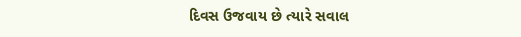દિવસ ઉજવાય છે ત્યારે સવાલ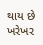થાય છે ખરેખર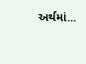અર્થમાં...